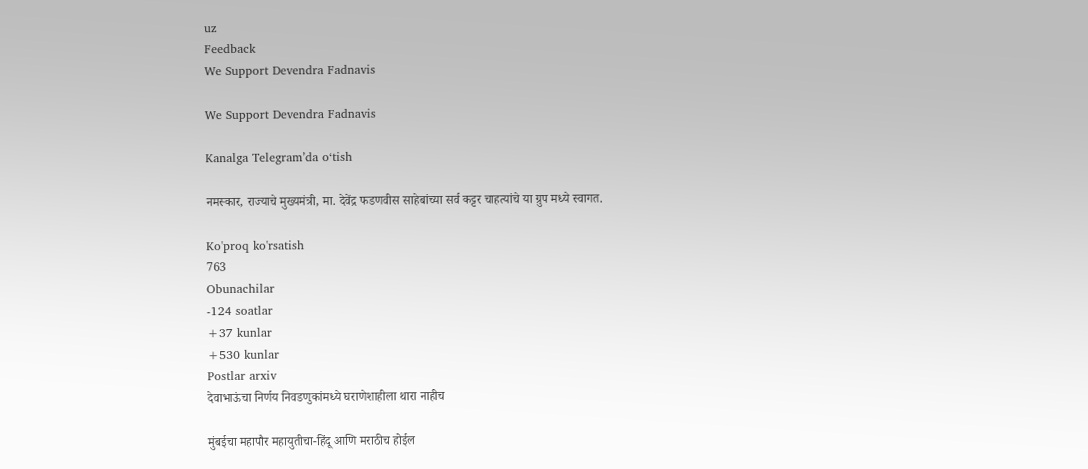uz
Feedback
We Support Devendra Fadnavis

We Support Devendra Fadnavis

Kanalga Telegram’da o‘tish

नमस्कार, राज्याचे मुख्यमंत्री, मा. देवेंद्र फडणवीस साहेबांच्या सर्व कट्टर चाहत्यांचे या ग्रुप मध्ये स्वागत.

Ko'proq ko'rsatish
763
Obunachilar
-124 soatlar
+37 kunlar
+530 kunlar
Postlar arxiv
देवाभाऊंचा निर्णय निवडणुकांमध्ये घराणेशाहीला थारा नाहीच

मुंबईचा महापौर महायुतीचा-हिंदू आणि मराठीच होईल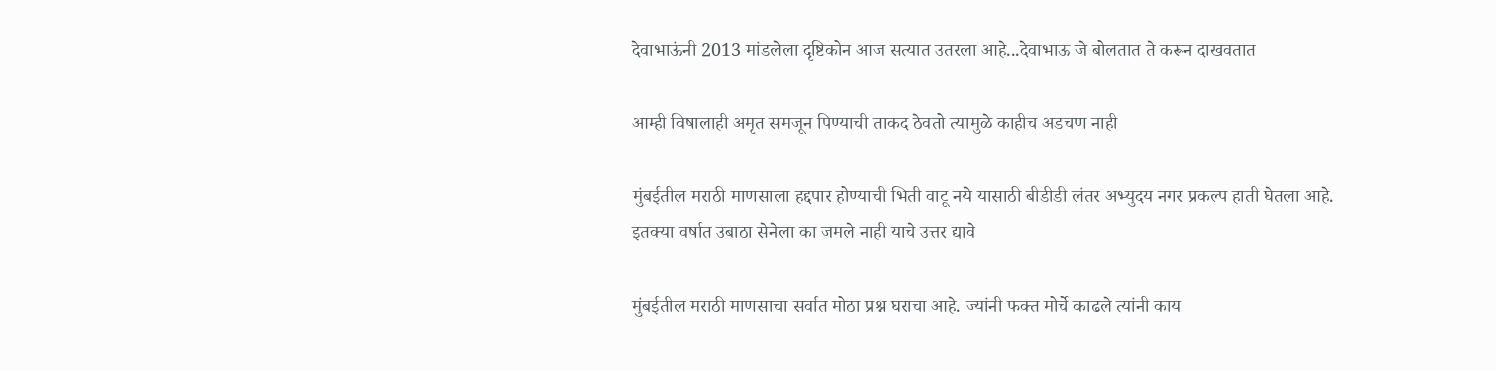देवाभाऊंनी 2013 मांडलेला दृष्टिकोन आज सत्यात उतरला आहे...देवाभाऊ जे बोलतात ते करून दाखवतात

आम्ही विषालाही अमृत समजून पिण्याची ताकद ठेवतो त्यामुळे काहीच अडचण नाही

मुंबईतील मराठी माणसाला हद्दपार होण्याची भिती वाटू नये यासाठी बीडीडी लंतर अभ्युदय नगर प्रकल्प हाती घेतला आहे. इतक्या वर्षात उबाठा सेनेला का जमले नाही याचे उत्तर द्यावे

मुंबईतील मराठी माणसाचा सर्वात मोठा प्रश्न घराचा आहे. ज्यांनी फक्त मोर्चे काढले त्यांनी काय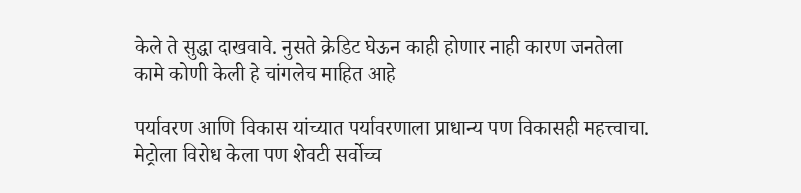केले ते सुद्धा दाखवावे. नुसते क्रेडिट घेऊन काही होणार नाही कारण जनतेला कामे कोणी केली हे चांगलेच माहित आहे

पर्यावरण आणि विकास यांच्यात पर्यावरणाला प्राधान्य पण विकासही महत्त्वाचा. मेट्रोला विरोध केला पण शेवटी सर्वोच्च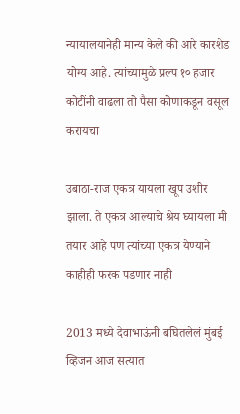न्यायालयानेही मान्य केले की आरे कारशेड योग्य आहे. त्यांच्यामुळे प्रल्प १० हजार कोटींनी वाढला तो पैसा कोणाकडून वसूल करायचा

उबाठा-राज एकत्र यायला खूप उशीर झाला. ते एकत्र आल्याचे श्रेय घ्यायला मी तयार आहे पण त्यांच्या एकत्र येण्याने काहीही फरक पडणार नाही

2013 मध्ये देवाभाऊंनी बघितलेलं मुंबई व्हिजन आज सत्यात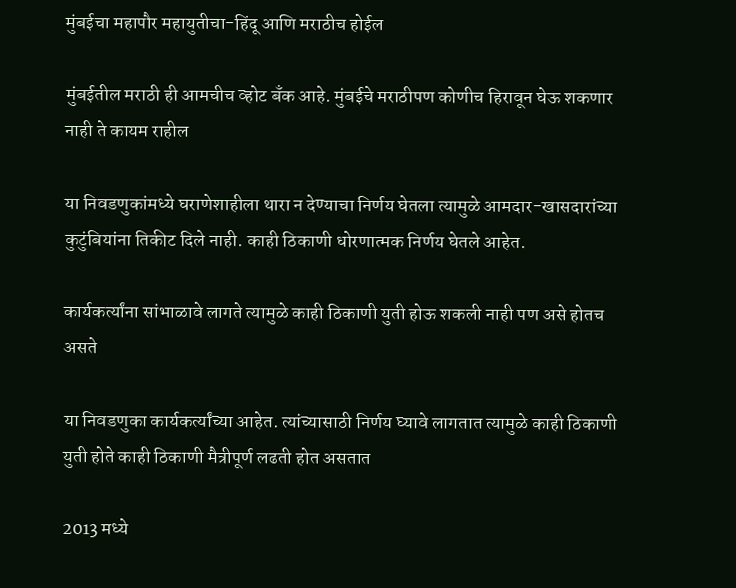मुंबईचा महापौर महायुतीचा-हिंदू आणि मराठीच होईल

मुंबईतील मराठी ही आमचीच व्होट बँक आहे. मुंबईचे मराठीपण कोणीच हिरावून घेऊ शकणार नाही ते कायम राहील

या निवडणुकांमध्ये घराणेशाहीला थारा न देण्याचा निर्णय घेतला त्यामुळे आमदार-खासदारांच्या कुटुंबियांना तिकीट दिले नाही. काही ठिकाणी धोरणात्मक निर्णय घेतले आहेत.

कार्यकर्त्यांना सांभाळावे लागते त्यामुळे काही ठिकाणी युती होऊ शकली नाही पण असे होतच असते

या निवडणुका कार्यकर्त्यांच्या आहेत. त्यांच्यासाठी निर्णय घ्यावे लागतात त्यामुळे काही ठिकाणी युती होते काही ठिकाणी मैत्रीपूर्ण लढती होत असतात

2013 मध्ये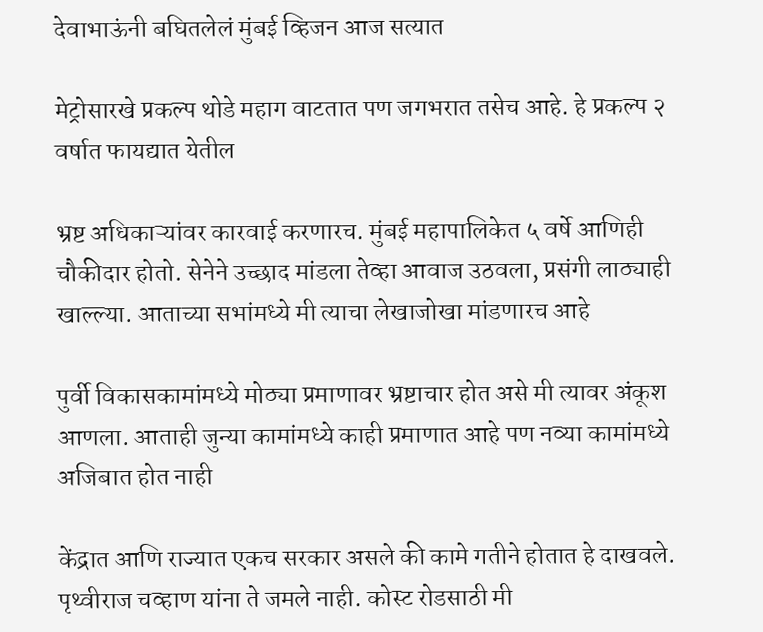देवाभाऊंनी बघितलेलं मुंबई व्हिजन आज सत्यात

मेट्रोसारखे प्रकल्प थोडे महाग वाटतात पण जगभरात तसेच आहे. हे प्रकल्प २ वर्षात फायद्यात येतील

भ्रष्ट अधिकाऱ्यांवर कारवाई करणारच. मुंबई महापालिकेत ५ वर्षे आणिही चौकीदार होतो. सेनेने उच्छाद मांडला तेव्हा आवाज उठवला, प्रसंगी लाठ्याही खाल्ल्या. आताच्या सभांमध्ये मी त्याचा लेखाजोखा मांडणारच आहे

पुर्वी विकासकामांमध्ये मोठ्या प्रमाणावर भ्रष्टाचार होत असे मी त्यावर अंकूश आणला. आताही जुन्या कामांमध्ये काही प्रमाणात आहे पण नव्या कामांमध्ये अजिबात होत नाही

केंद्रात आणि राज्यात एकच सरकार असले की कामे गतीने होतात हे दाखवले. पृथ्वीराज चव्हाण यांना ते जमले नाही. कोस्ट रोडसाठी मी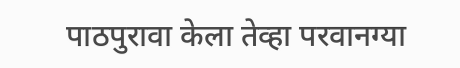पाठपुरावा केला तेव्हा परवानग्या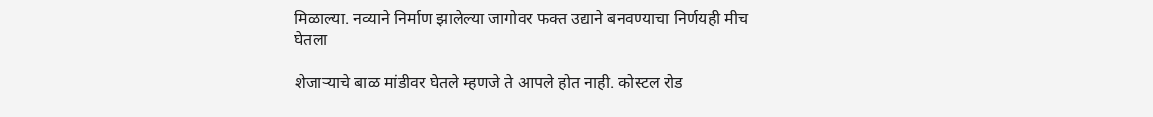मिळाल्या. नव्याने निर्माण झालेल्या जागोवर फक्त उद्याने बनवण्याचा निर्णयही मीच घेतला

शेजाऱ्याचे बाळ मांडीवर घेतले म्हणजे ते आपले होत नाही. कोस्टल रोड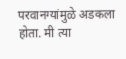परवानग्यांमुळे अडकला होता. मी त्या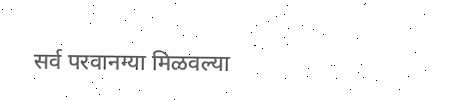सर्व परवानग्या मिळवल्या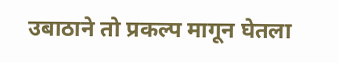उबाठाने तो प्रकल्प मागून घेतला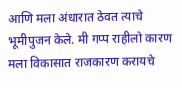आणि मला अंधारात ठेवत त्याचे भूमीपुजन केले. मी गप्प राहीलो कारण मला विकासात राजकारण करायचे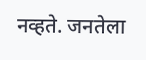नव्हते. जनतेला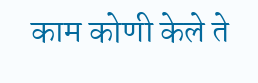काम कोणी केले ते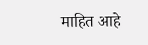माहित आहे